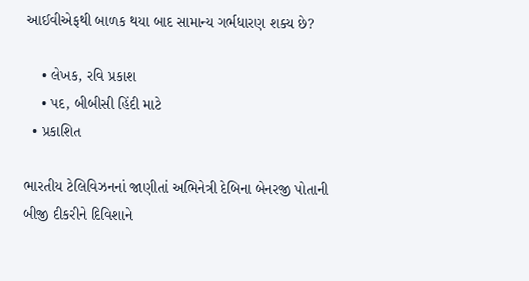આઈવીએફથી બાળક થયા બાદ સામાન્ય ગર્ભધારણ શક્ય છે?

    • લેખક, રવિ પ્રકાશ
    • પદ, બીબીસી હિંદી માટે
  • પ્રકાશિત

ભારતીય ટેલિવિઝનનાં જાણીતાં અભિનેત્રી દેબિના બેનરજી પોતાની બીજી દીકરીને દિવિશાને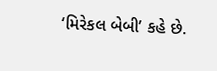‘મિરેકલ બેબી’ કહે છે.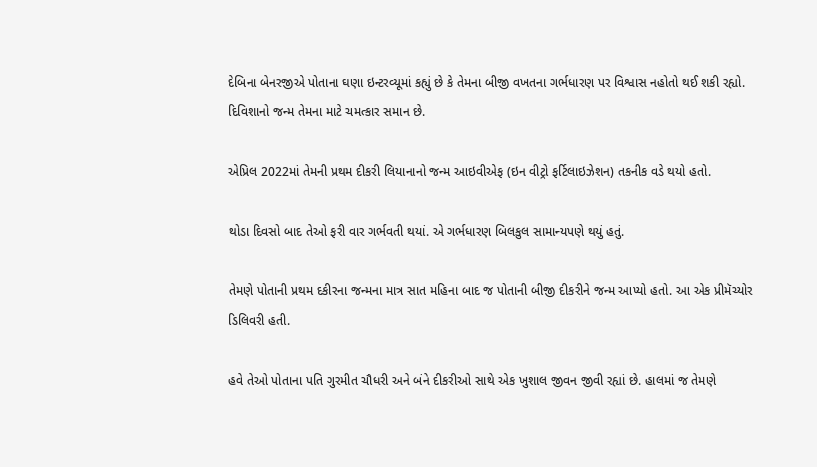દેબિના બેનરજીએ પોતાના ઘણા ઇન્ટરવ્યૂમાં કહ્યું છે કે તેમના બીજી વખતના ગર્ભધારણ પર વિશ્વાસ નહોતો થઈ શકી રહ્યો. દિવિશાનો જન્મ તેમના માટે ચમત્કાર સમાન છે.

એપ્રિલ 2022માં તેમની પ્રથમ દીકરી લિયાનાનો જન્મ આઇવીએફ (ઇન વીટ્રો ફર્ટિલાઇઝેશન) તકનીક વડે થયો હતો.

થોડા દિવસો બાદ તેઓ ફરી વાર ગર્ભવતી થયાં. એ ગર્ભધારણ બિલકુલ સામાન્યપણે થયું હતું.

તેમણે પોતાની પ્રથમ દકીરના જન્મના માત્ર સાત મહિના બાદ જ પોતાની બીજી દીકરીને જન્મ આપ્યો હતો. આ એક પ્રીમૅચ્યોર ડિલિવરી હતી.

હવે તેઓ પોતાના પતિ ગુરમીત ચૌધરી અને બંને દીકરીઓ સાથે એક ખુશાલ જીવન જીવી રહ્યાં છે. હાલમાં જ તેમણે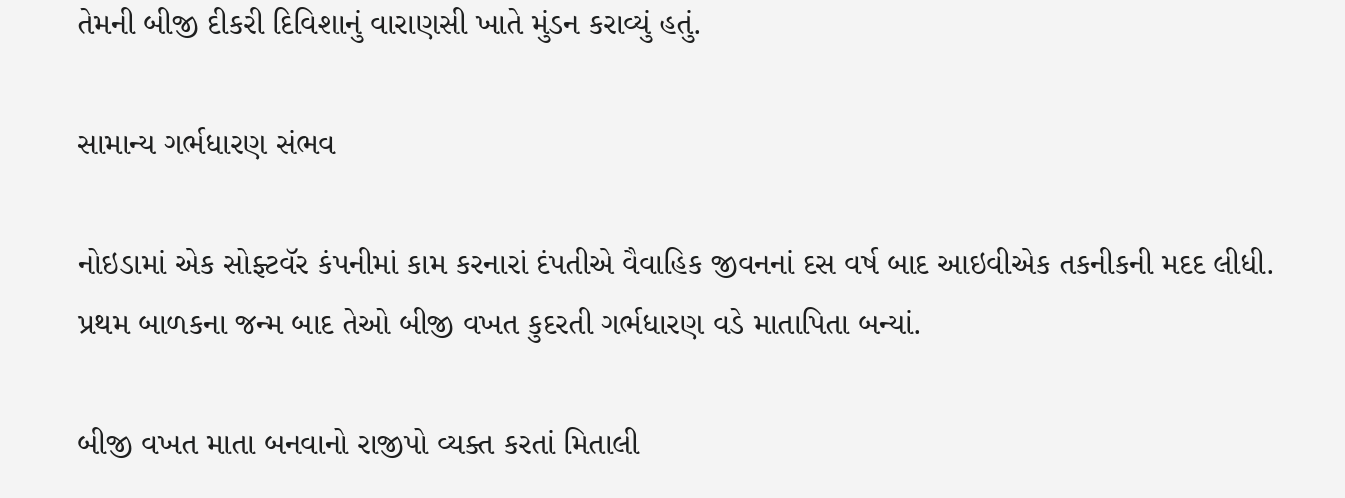તેમની બીજી દીકરી દિવિશાનું વારાણસી ખાતે મુંડન કરાવ્યું હતું.

સામાન્ય ગર્ભધારણ સંભવ

નોઇડામાં એક સોફ્ટવૅર કંપનીમાં કામ કરનારાં દંપતીએ વૈવાહિક જીવનનાં દસ વર્ષ બાદ આઇવીએક તકનીકની મદદ લીધી. પ્રથમ બાળકના જન્મ બાદ તેઓ બીજી વખત કુદરતી ગર્ભધારણ વડે માતાપિતા બન્યાં.

બીજી વખત માતા બનવાનો રાજીપો વ્યક્ત કરતાં મિતાલી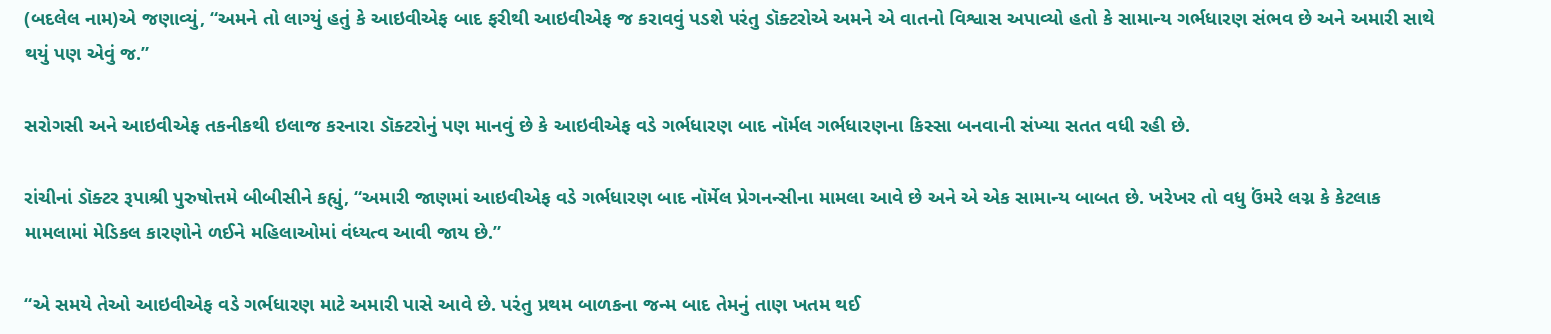(બદલેલ નામ)એ જણાવ્યું, “અમને તો લાગ્યું હતું કે આઇવીએફ બાદ ફરીથી આઇવીએફ જ કરાવવું પડશે પરંતુ ડૉક્ટરોએ અમને એ વાતનો વિશ્વાસ અપાવ્યો હતો કે સામાન્ય ગર્ભધારણ સંભવ છે અને અમારી સાથે થયું પણ એવું જ.”

સરોગસી અને આઇવીએફ તકનીકથી ઇલાજ કરનારા ડૉક્ટરોનું પણ માનવું છે કે આઇવીએફ વડે ગર્ભધારણ બાદ નૉર્મલ ગર્ભધારણના કિસ્સા બનવાની સંખ્યા સતત વધી રહી છે.

રાંચીનાં ડૉક્ટર રૂપાશ્રી પુરુષોત્તમે બીબીસીને કહ્યું, “અમારી જાણમાં આઇવીએફ વડે ગર્ભધારણ બાદ નૉર્મેલ પ્રેગનન્સીના મામલા આવે છે અને એ એક સામાન્ય બાબત છે. ખરેખર તો વધુ ઉંમરે લગ્ન કે કેટલાક મામલામાં મેડિકલ કારણોને ળઈને મહિલાઓમાં વંધ્યત્વ આવી જાય છે.”

“એ સમયે તેઓ આઇવીએફ વડે ગર્ભધારણ માટે અમારી પાસે આવે છે. પરંતુ પ્રથમ બાળકના જન્મ બાદ તેમનું તાણ ખતમ થઈ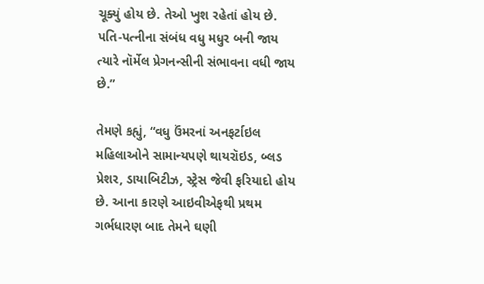ચૂક્યું હોય છે. તેઓ ખુશ રહેતાં હોય છે. પતિ-પત્નીના સંબંધ વધુ મધુર બની જાય ત્યારે નૉર્મેલ પ્રેગનન્સીની સંભાવના વધી જાય છે.”

તેમણે કહ્યું, “વધુ ઉંમરનાં અનફર્ટાઇલ મહિલાઓને સામાન્યપણે થાયરૉઇડ, બ્લડ પ્રેશર, ડાયાબિટીઝ, સ્ટ્રેસ જેવી ફરિયાદો હોય છે. આના કારણે આઇવીએફથી પ્રથમ ગર્ભધારણ બાદ તેમને ઘણી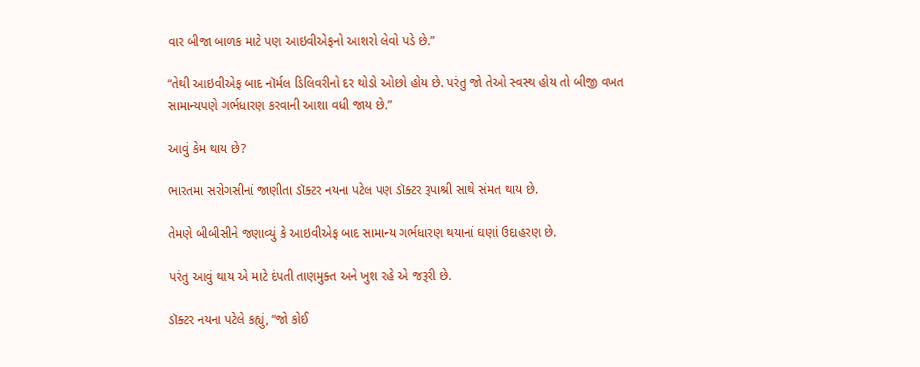વાર બીજા બાળક માટે પણ આઇવીએફનો આશરો લેવો પડે છે.”

“તેથી આઇવીએફ બાદ નૉર્મલ ડિલિવરીનો દર થોડો ઓછો હોય છે. પરંતુ જો તેઓ સ્વસ્થ હોય તો બીજી વખત સામાન્યપણે ગર્ભધારણ કરવાની આશા વધી જાય છે.”

આવું કેમ થાય છે?

ભારતમા સરોગસીનાં જાણીતા ડૉક્ટર નયના પટેલ પણ ડૉક્ટર રૂપાશ્રી સાથે સંમત થાય છે.

તેમણે બીબીસીને જણાવ્યું કે આઇવીએફ બાદ સામાન્ય ગર્ભધારણ થયાનાં ઘણાં ઉદાહરણ છે.

પરંતુ આવું થાય એ માટે દંપતી તાણમુક્ત અને ખુશ રહે એ જરૂરી છે.

ડૉક્ટર નયના પટેલે કહ્યું, “જો કોઈ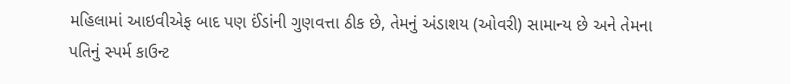મહિલામાં આઇવીએફ બાદ પણ ઈંડાંની ગુણવત્તા ઠીક છે, તેમનું અંડાશય (ઓવરી) સામાન્ય છે અને તેમના પતિનું સ્પર્મ કાઉન્ટ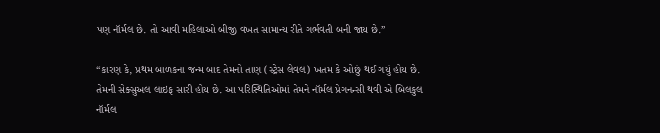પણ નૉર્મલ છે. તો આવી મહિલાઓ બીજી વખત સામાન્ય રીતે ગર્ભવતી બની જાય છે.”

“કારણ કે, પ્રથમ બાળકના જન્મ બાદ તેમનો તાણ (સ્ટ્રેસ લેવલ) ખતમ કે ઓછું થઈ ગયું હોય છે. તેમની સેક્સુઅલ લાઇફ સારી હોય છે. આ પરિસ્થિતિઓમાં તેમને નૉર્મલ પ્રેગનન્સી થવી એ બિલકુલ નૉર્મલ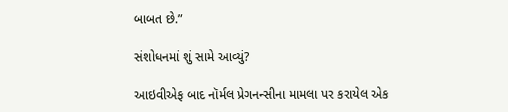બાબત છે.”

સંશોધનમાં શું સામે આવ્યું?

આઇવીએફ બાદ નૉર્મલ પ્રેગનન્સીના મામલા પર કરાયેલ એક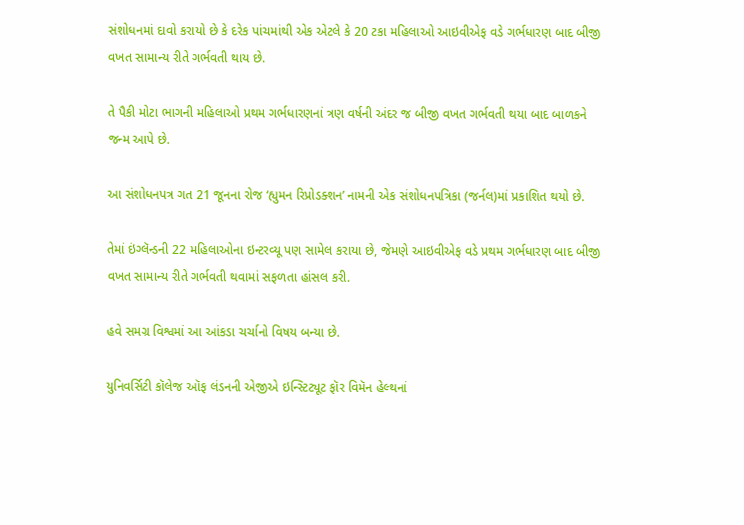સંશોધનમાં દાવો કરાયો છે કે દરેક પાંચમાંથી એક એટલે કે 20 ટકા મહિલાઓ આઇવીએફ વડે ગર્ભધારણ બાદ બીજી વખત સામાન્ય રીતે ગર્ભવતી થાય છે.

તે પૈકી મોટા ભાગની મહિલાઓ પ્રથમ ગર્ભધારણનાં ત્રણ વર્ષની અંદર જ બીજી વખત ગર્ભવતી થયા બાદ બાળકને જન્મ આપે છે.

આ સંશોધનપત્ર ગત 21 જૂનના રોજ ‘હ્યુમન રિપ્રોડક્શન’ નામની એક સંશોધનપત્રિકા (જર્નલ)માં પ્રકાશિત થયો છે.

તેમાં ઇંગ્લૅન્ડની 22 મહિલાઓના ઇન્ટરવ્યૂ પણ સામેલ કરાયા છે, જેમણે આઇવીએફ વડે પ્રથમ ગર્ભધારણ બાદ બીજી વખત સામાન્ય રીતે ગર્ભવતી થવામાં સફળતા હાંસલ કરી.

હવે સમગ્ર વિશ્વમાં આ આંકડા ચર્ચાનો વિષય બન્યા છે.

યુનિવર્સિટી કૉલેજ ઑફ લંડનની એજીએ ઇન્સ્ટિટ્યૂટ ફૉર વિમૅન હેલ્થનાં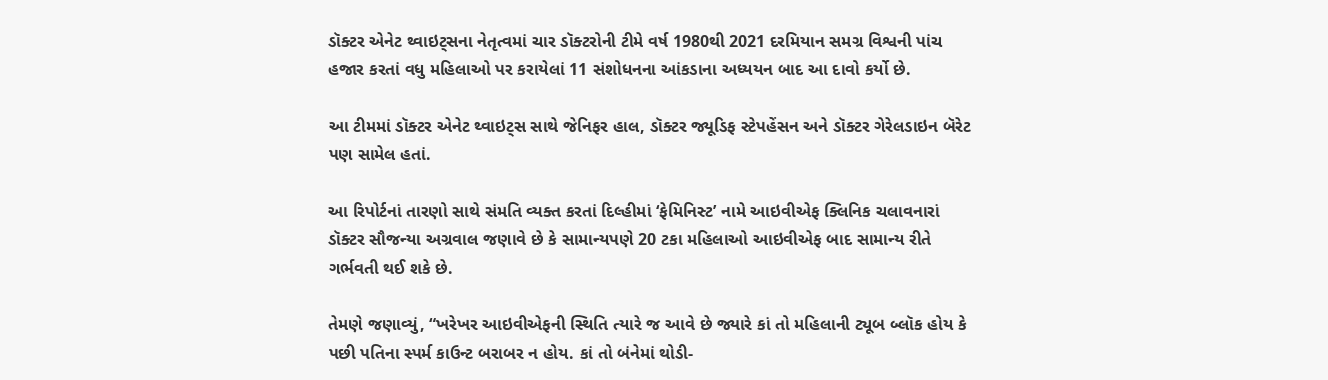ડૉક્ટર એનેટ થ્વાઇટ્સના નેતૃત્વમાં ચાર ડૉક્ટરોની ટીમે વર્ષ 1980થી 2021 દરમિયાન સમગ્ર વિશ્વની પાંચ હજાર કરતાં વધુ મહિલાઓ પર કરાયેલાં 11 સંશોધનના આંકડાના અધ્યયન બાદ આ દાવો કર્યો છે.

આ ટીમમાં ડૉક્ટર એનેટ થ્વાઇટ્સ સાથે જેનિફર હાલ, ડૉક્ટર જ્યૂડિફ સ્ટેપહેંસન અને ડૉક્ટર ગેરેલડાઇન બૅરેટ પણ સામેલ હતાં.

આ રિપોર્ટનાં તારણો સાથે સંમતિ વ્યક્ત કરતાં દિલ્હીમાં ‘ફેમિનિસ્ટ’ નામે આઇવીએફ ક્લિનિક ચલાવનારાં ડૉક્ટર સૌજન્યા અગ્રવાલ જણાવે છે કે સામાન્યપણે 20 ટકા મહિલાઓ આઇવીએફ બાદ સામાન્ય રીતે ગર્ભવતી થઈ શકે છે.

તેમણે જણાવ્યું, “ખરેખર આઇવીએફની સ્થિતિ ત્યારે જ આવે છે જ્યારે કાં તો મહિલાની ટ્યૂબ બ્લૉક હોય કે પછી પતિના સ્પર્મ કાઉન્ટ બરાબર ન હોય. કાં તો બંનેમાં થોડી-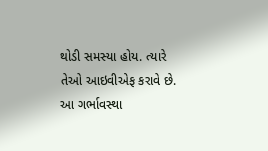થોડી સમસ્યા હોય. ત્યારે તેઓ આઇવીએફ કરાવે છે. આ ગર્ભાવસ્થા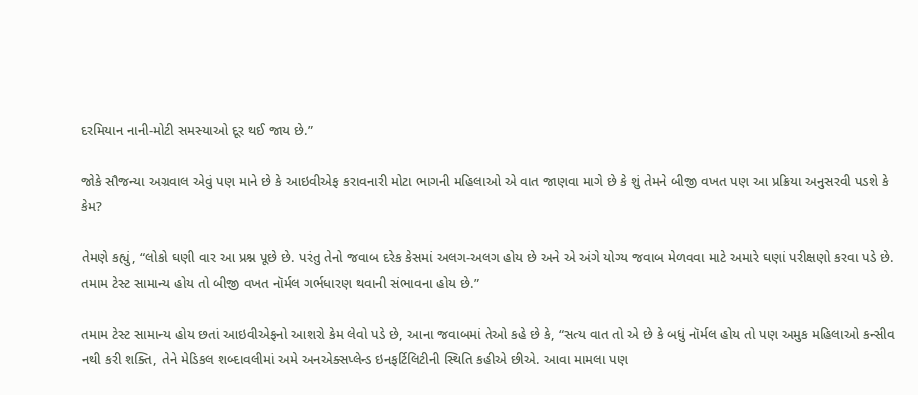દરમિયાન નાની-મોટી સમસ્યાઓ દૂર થઈ જાય છે.”

જોકે સૌજન્યા અગ્રવાલ એવું પણ માને છે કે આઇવીએફ કરાવનારી મોટા ભાગની મહિલાઓ એ વાત જાણવા માગે છે કે શું તેમને બીજી વખત પણ આ પ્રક્રિયા અનુસરવી પડશે કે કેમ?

તેમણે કહ્યું, “લોકો ઘણી વાર આ પ્રશ્ન પૂછે છે. પરંતુ તેનો જવાબ દરેક કેસમાં અલગ-અલગ હોય છે અને એ અંગે યોગ્ય જવાબ મેળવવા માટે અમારે ઘણાં પરીક્ષણો કરવા પડે છે. તમામ ટેસ્ટ સામાન્ય હોય તો બીજી વખત નૉર્મલ ગર્ભધારણ થવાની સંભાવના હોય છે.”

તમામ ટેસ્ટ સામાન્ય હોય છતાં આઇવીએફનો આશરો કેમ લેવો પડે છે, આના જવાબમાં તેઓ કહે છે કે, “સત્ય વાત તો એ છે કે બધું નૉર્મલ હોય તો પણ અમુક મહિલાઓ કન્સીવ નથી કરી શક્તિ, તેને મેડિકલ શબ્દાવલીમાં અમે અનએક્સપ્લેન્ડ ઇનફર્ટિલિટીની સ્થિતિ કહીએ છીએ. આવા મામલા પણ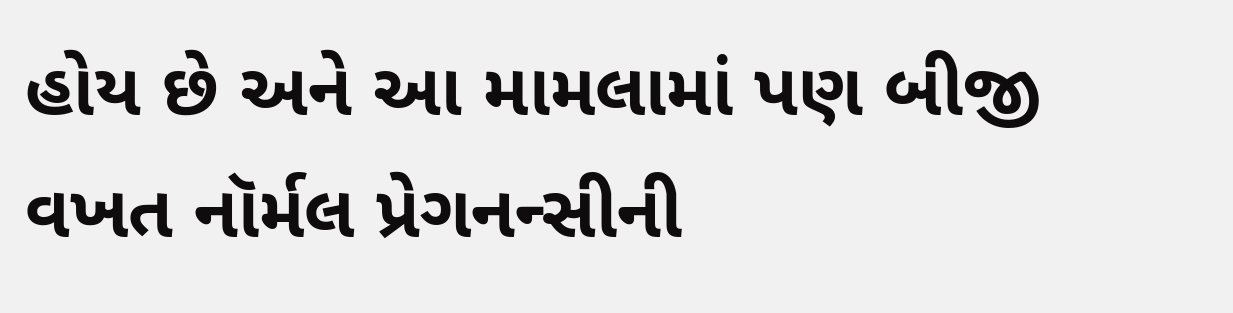હોય છે અને આ મામલામાં પણ બીજી વખત નૉર્મલ પ્રેગનન્સીની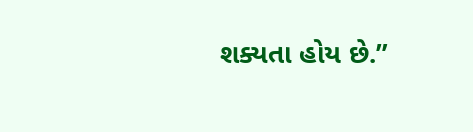શક્યતા હોય છે.”